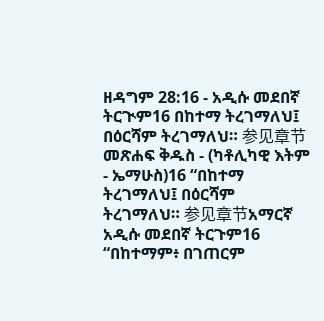ዘዳግም 28:16 - አዲሱ መደበኛ ትርጒም16 በከተማ ትረገማለህ፤ በዕርሻም ትረገማለህ። 参见章节መጽሐፍ ቅዱስ - (ካቶሊካዊ እትም - ኤማሁስ)16 “በከተማ ትረገማለህ፤ በዕርሻም ትረገማለህ። 参见章节አማርኛ አዲሱ መደበኛ ትርጉም16 “በከተማም፥ በገጠርም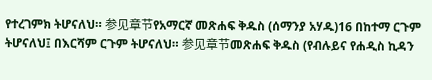የተረገምክ ትሆናለህ። 参见章节የአማርኛ መጽሐፍ ቅዱስ (ሰማንያ አሃዱ)16 በከተማ ርጉም ትሆናለህ፤ በእርሻም ርጉም ትሆናለህ። 参见章节መጽሐፍ ቅዱስ (የብሉይና የሐዲስ ኪዳን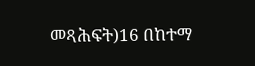መጻሕፍት)16 በከተማ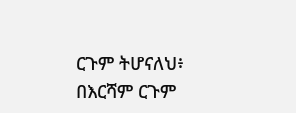ርጉም ትሆናለህ፥ በእርሻም ርጉም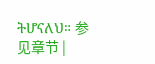ትሆናለህ። 参见章节 |